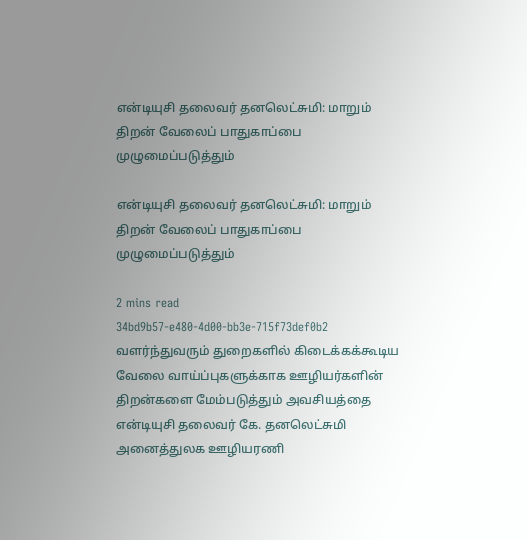என்டியுசி தலைவர் தனலெட்சுமி: மாறும் திறன் வேலைப் பாதுகாப்பை முழுமைப்படுத்தும்

என்டியுசி தலைவர் தனலெட்சுமி: மாறும் திறன் வேலைப் பாதுகாப்பை முழுமைப்படுத்தும்

2 mins read
34bd9b57-e480-4d00-bb3e-715f73def0b2
வளர்ந்துவரும் துறைகளில் கிடைக்கக்கூடிய வேலை வாய்ப்புகளுக்காக ஊழியர்களின் திறன்களை மேம்படுத்தும் அவசியத்தை என்டியுசி தலைவர் கே. தனலெட்சுமி அனைத்துலக ஊழியரணி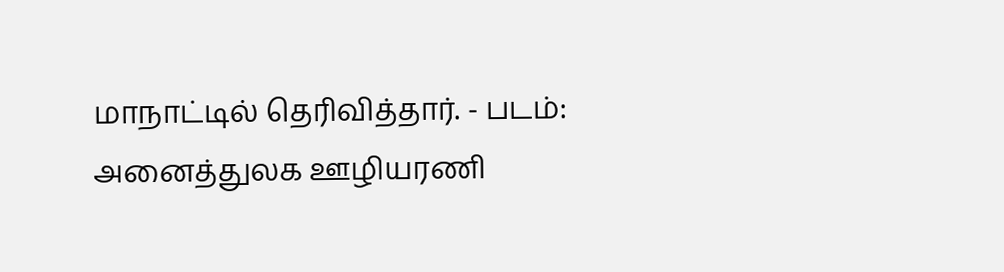மாநாட்டில் தெரிவித்தார். - படம்: அனைத்துலக ஊழியரணி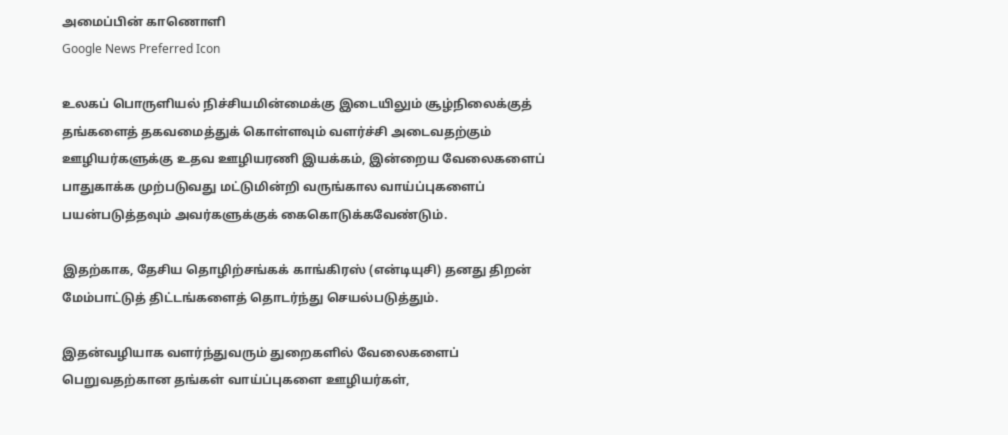அமைப்பின் காணொளி
Google News Preferred Icon

உலகப் பொருளியல் நிச்சியமின்மைக்கு இடையிலும் சூழ்நிலைக்குத் தங்களைத் தகவமைத்துக் கொள்ளவும் வளர்ச்சி அடைவதற்கும் ஊழியர்களுக்கு உதவ ஊழியரணி இயக்கம், இன்றைய வேலைகளைப் பாதுகாக்க முற்படுவது மட்டுமின்றி வருங்கால வாய்ப்புகளைப் பயன்படுத்தவும் அவர்களுக்குக் கைகொடுக்கவேண்டும்.

இதற்காக, தேசிய தொழிற்சங்கக் காங்கிரஸ் (என்டியுசி) தனது திறன் மேம்பாட்டுத் திட்டங்களைத் தொடர்ந்து செயல்படுத்தும்.

இதன்வழியாக வளர்ந்துவரும் துறைகளில் வேலைகளைப் பெறுவதற்கான தங்கள் வாய்ப்புகளை ஊழியர்கள்,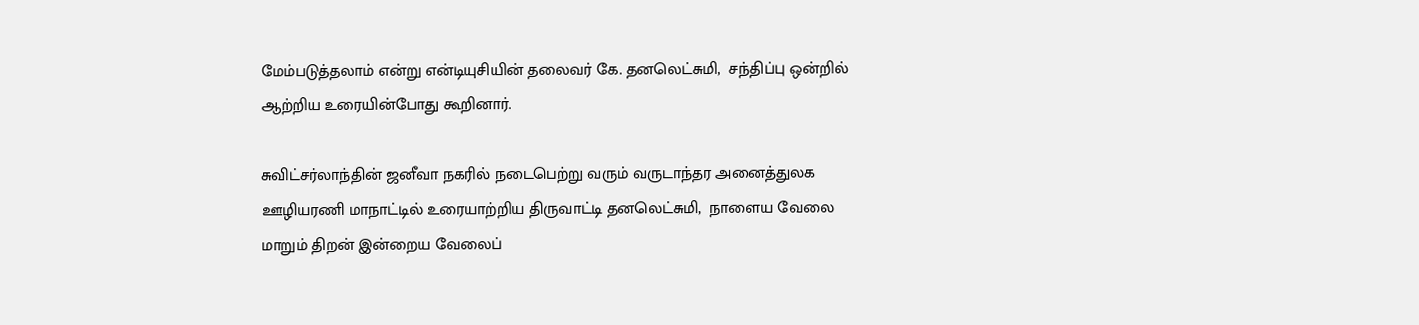மேம்படுத்தலாம் என்று என்டியுசியின் தலைவர் கே. தனலெட்சுமி,  சந்திப்பு ஒன்றில் ஆற்றிய உரையின்போது கூறினார்.

சுவிட்சர்லாந்தின் ஜனீவா நகரில் நடைபெற்று வரும் வருடாந்தர அனைத்துலக ஊழியரணி மாநாட்டில் உரையாற்றிய திருவாட்டி தனலெட்சுமி,  நாளைய வேலை மாறும் திறன் இன்றைய வேலைப்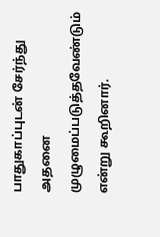பாதுகாப்புடன் சேர்ந்து அதனை முழுமைப்படுத்தவேண்டும் என்று கூறினார்.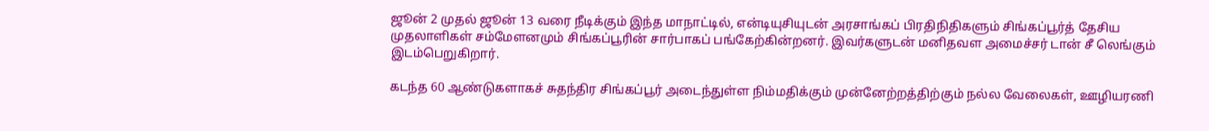ஜூன் 2 முதல் ஜூன் 13 வரை நீடிக்கும் இந்த மாநாட்டில், என்டியுசியுடன் அரசாங்கப் பிரதிநிதிகளும் சிங்கப்பூர்த் தேசிய முதலாளிகள் சம்மேளனமும் சிங்கப்பூரின் சார்பாகப் பங்கேற்கின்றனர். இவர்களுடன் மனிதவள அமைச்சர் டான் சீ லெங்கும் இடம்பெறுகிறார்.

கடந்த 60 ஆண்டுகளாகச் சுதந்திர சிங்கப்பூர் அடைந்துள்ள நிம்மதிக்கும் முன்னேற்றத்திற்கும் நல்ல வேலைகள், ஊழியரணி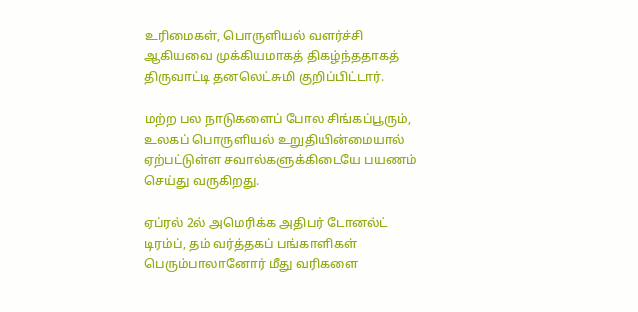உரிமைகள், பொருளியல் வளர்ச்சி ஆகியவை முக்கியமாகத் திகழ்ந்ததாகத் திருவாட்டி தனலெட்சுமி குறிப்பிட்டார்.

மற்ற பல நாடுகளைப் போல சிங்கப்பூரும், உலகப் பொருளியல் உறுதியின்மையால் ஏற்பட்டுள்ள சவால்களுக்கிடையே பயணம் செய்து வருகிறது.

ஏப்ரல் 2ல் அமெரிக்க அதிபர் டோனல்ட் டிரம்ப், தம் வர்த்தகப் பங்காளிகள் பெரும்பாலானோர் மீது வரிகளை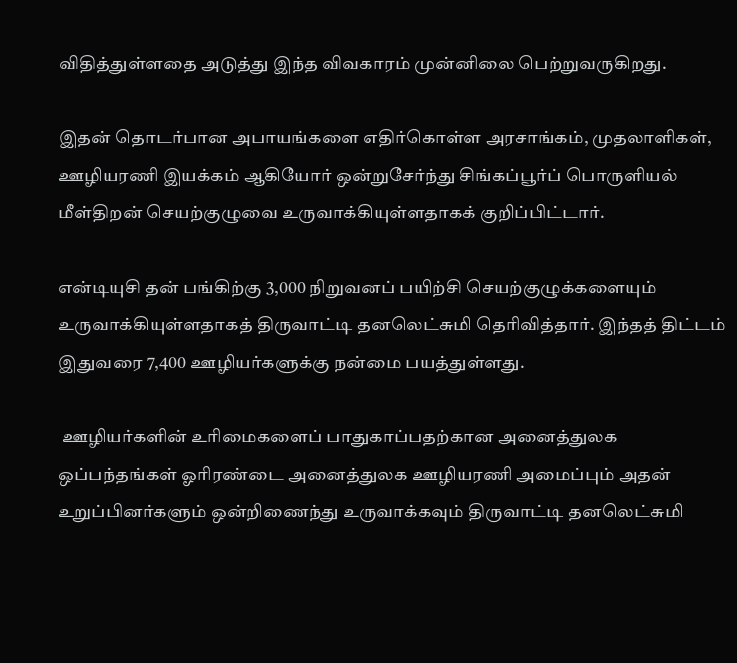விதித்துள்ளதை அடுத்து இந்த விவகாரம் முன்னிலை பெற்றுவருகிறது.

இதன் தொடர்பான அபாயங்களை எதிர்கொள்ள அரசாங்கம், முதலாளிகள், ஊழியரணி இயக்கம் ஆகியோர் ஒன்றுசேர்ந்து சிங்கப்பூர்ப் பொருளியல் மீள்திறன் செயற்குழுவை உருவாக்கியுள்ளதாகக் குறிப்பிட்டார்.

என்டியுசி தன் பங்கிற்கு 3,000 நிறுவனப் பயிற்சி செயற்குழுக்களையும் உருவாக்கியுள்ளதாகத் திருவாட்டி தனலெட்சுமி தெரிவித்தார். இந்தத் திட்டம் இதுவரை 7,400 ஊழியர்களுக்கு நன்மை பயத்துள்ளது.

 ஊழியர்களின் உரிமைகளைப் பாதுகாப்பதற்கான அனைத்துலக ஒப்பந்தங்கள் ஓரிரண்டை அனைத்துலக ஊழியரணி அமைப்பும் அதன் உறுப்பினர்களும் ஒன்றிணைந்து உருவாக்கவும் திருவாட்டி தனலெட்சுமி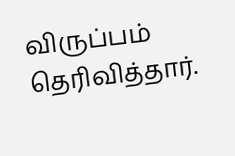விருப்பம் தெரிவித்தார்.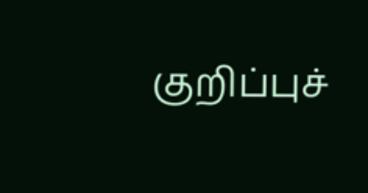குறிப்புச்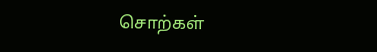சொற்கள்